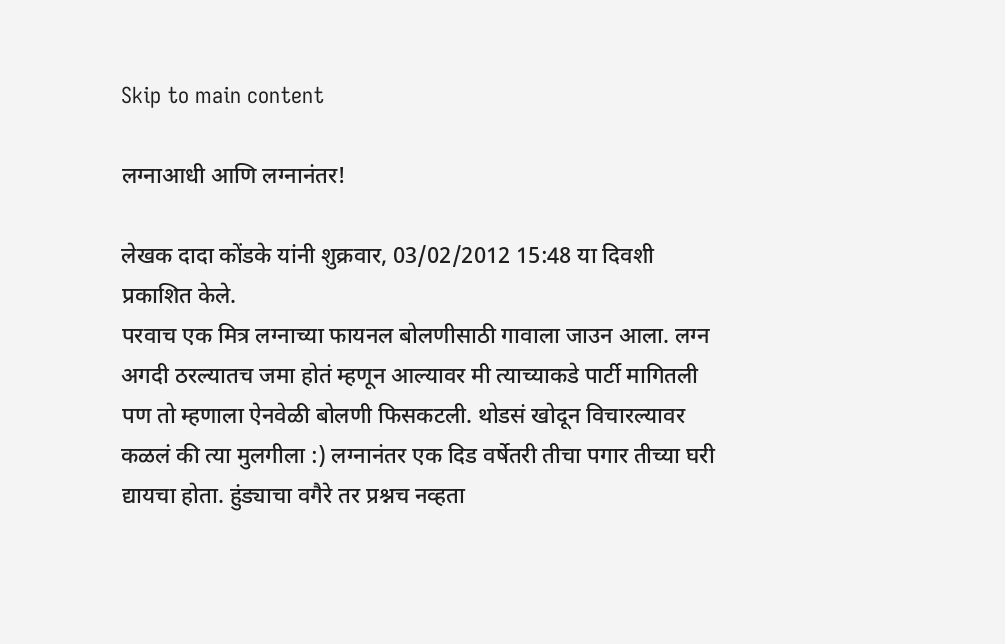Skip to main content

लग्नाआधी आणि लग्नानंतर!

लेखक दादा कोंडके यांनी शुक्रवार, 03/02/2012 15:48 या दिवशी प्रकाशित केले.
परवाच एक मित्र लग्नाच्या फायनल बोलणीसाठी गावाला जाउन आला. लग्न अगदी ठरल्यातच जमा होतं म्हणून आल्यावर मी त्याच्याकडे पार्टी मागितली पण तो म्हणाला ऐनवेळी बोलणी फिसकटली. थोडसं खोदून विचारल्यावर कळलं की त्या मुलगीला :) लग्नानंतर एक दिड वर्षेतरी तीचा पगार तीच्या घरी द्यायचा होता. हुंड्याचा वगैरे तर प्रश्नच नव्हता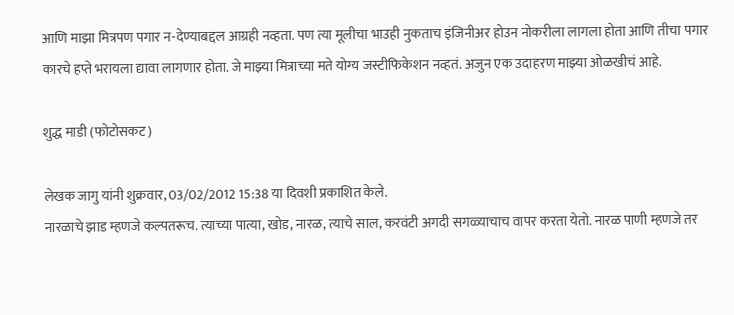आणि माझा मित्रपण पगार न-देण्याबद्दल आग्रही नव्हता. पण त्या मूलीचा भाउही नुकताच इंजिनीअर होउन नोकरीला लागला होता आणि तीचा पगार कारचे हप्ते भरायला द्यावा लागणार होता. जे माझ्या मित्राच्या मते योग्य जस्टीफिकेशन नव्हतं. अजुन एक उदाहरण माझ्या ओळखीचं आहे.

शुद्ध माडी (फोटोसकट)

लेखक जागु यांनी शुक्रवार, 03/02/2012 15:38 या दिवशी प्रकाशित केले.
नारळाचे झाड म्हणजे कल्पतरूच. त्याच्या पात्या, खोड, नारळ, त्याचे साल, करवंटी अगदी सगळ्याचाच वापर करता येतो. नारळ पाणी म्हणजे तर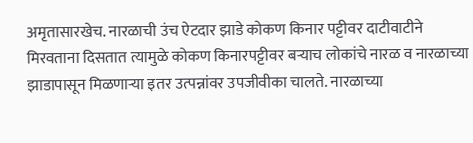अमृतासारखेच. नारळाची उंच ऐटदार झाडे कोकण किनार पट्टीवर दाटीवाटीने मिरवताना दिसतात त्यामुळे कोकण किनारपट्टीवर बर्‍याच लोकांचे नारळ व नारळाच्या झाडापासून मिळणार्‍या इतर उत्पन्नांवर उपजीवीका चालते. नारळाच्या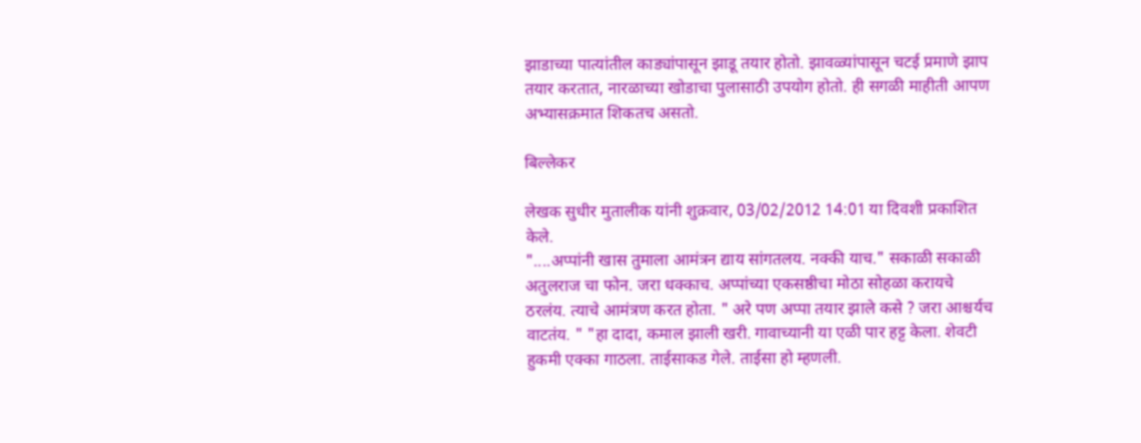झाडाच्या पात्यांतील काड्यांपासून झाडू तयार होतो. झावळ्यांपासून चटई प्रमाणे झाप तयार करतात, नारळाच्या खोडाचा पुलासाठी उपयोग होतो. ही सगळी माहीती आपण अभ्यासक्रमात शिकतच असतो.

बिल्लेकर

लेखक सुधीर मुतालीक यांनी शुक्रवार, 03/02/2012 14:01 या दिवशी प्रकाशित केले.
"....अप्पांनी खास तुमाला आमंत्रन द्याय सांगतलय. नक्की याच." सकाळी सकाळी अतुलराज चा फोन. जरा धक्काच. अप्पांच्या एकसष्ठीचा मोठा सोहळा करायचे ठरलंय. त्याचे आमंत्रण करत होता. " अरे पण अप्पा तयार झाले कसे ? जरा आश्चर्यच वाटतंय. " "हा दादा, कमाल झाली खरी. गावाच्यानी या एळी पार हट्ट केला. शेवटी हुकमी एक्का गाठला. ताईसाकड गेले. ताईसा हो म्हणली.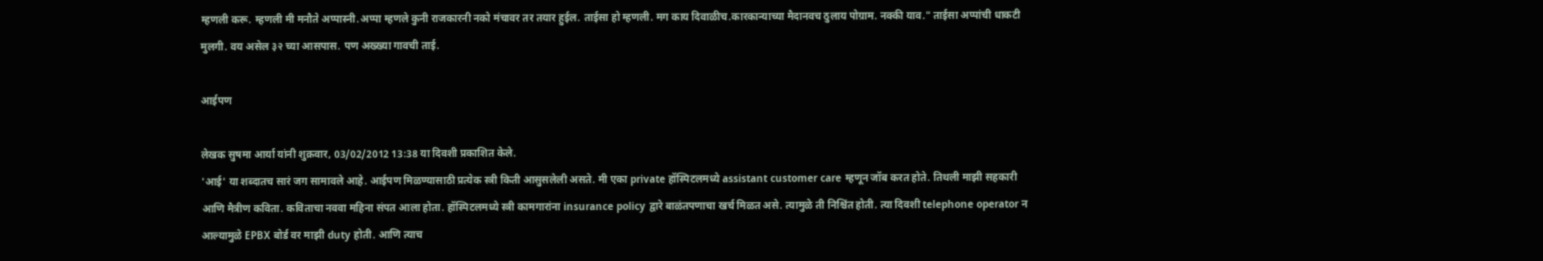म्हणली करू. म्हणली मी मनौते अप्पास्नी.अप्पा म्हणले कुनी राजकारनी नको मंचावर तर तयार हुईल. ताईसा हो म्हणली. मग काय दिवाळीच.कारकान्याच्या मैदानवच ठुलाय पोग्राम. नक्की याव." ताईसा अप्पांची धाकटी मुलगी. वय असेल ३२ च्या आसपास. पण अख्ख्या गावची ताई.

आईपण

लेखक सुषमा आर्या यांनी शुक्रवार, 03/02/2012 13:38 या दिवशी प्रकाशित केले.
'आई' या शब्दातच सारं जग सामावले आहे. आईपण मिळण्यासाठी प्रत्येक स्त्री किती आसुसलेली असते. मी एका private हॉस्पिटलमध्ये assistant customer care म्हणून जॉब करत होते. तिथली माझी सहकारी आणि मैत्रीण कविता. कविताचा नववा महिना संपत आला होता. हॉस्पिटलमध्ये स्त्री कामगारांना insurance policy द्वारे बाळंतपणाचा खर्च मिळत असे. त्यामुळे ती निश्चिंत होती. त्या दिवशी telephone operator न आल्यामुळे EPBX बोर्ड वर माझी duty होती. आणि त्याच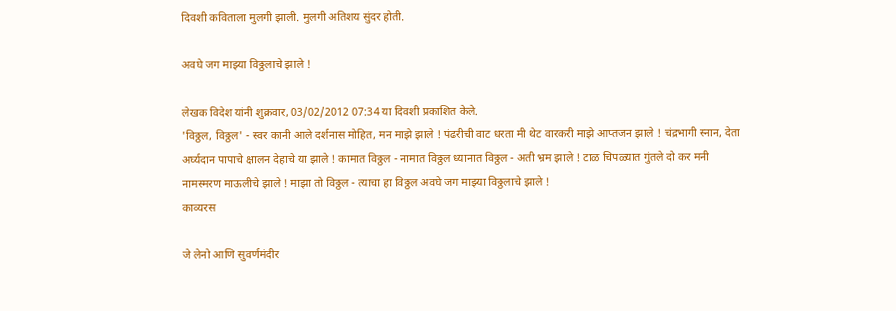दिवशी कविताला मुलगी झाली. मुलगी अतिशय सुंदर होती.

अवघे जग माझ्या विठ्ठलाचे झाले !

लेखक विदेश यांनी शुक्रवार, 03/02/2012 07:34 या दिवशी प्रकाशित केले.
'विठ्ठल, विठ्ठल' - स्वर कानी आले दर्शनास मोहित, मन माझे झाले ! पंढरीची वाट धरता मी थेट वारकरी माझे आप्तजन झाले ! चंद्रभागी स्नान, देता अर्घ्यदान पापाचे क्षालन देहाचे या झाले ! कामात विठ्ठल - नामात विठ्ठल ध्यानात विठ्ठल - अती भ्रम झाले ! टाळ चिपळ्यात गुंतले दो कर मनी नामस्मरण माऊलीचे झाले ! माझा तो विठ्ठल - त्याचा हा विठ्ठल अवघे जग माझ्या विठ्ठलाचे झाले !
काव्यरस

जे लेनो आणि सुवर्णमंदीर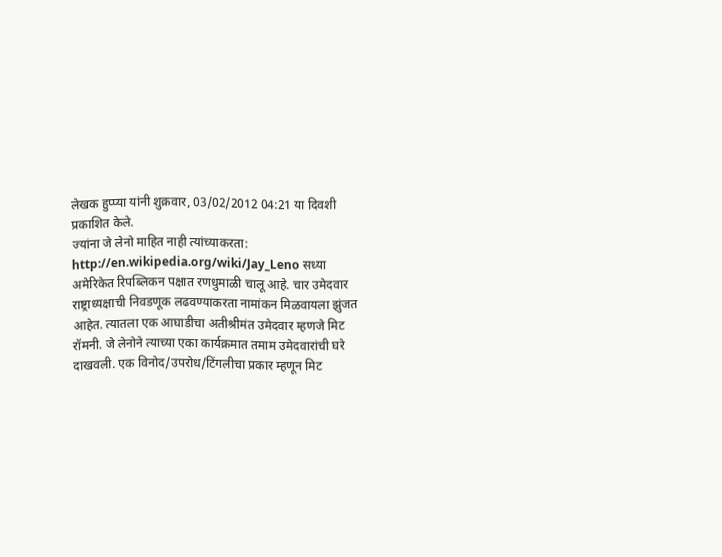लेखक हुप्प्या यांनी शुक्रवार, 03/02/2012 04:21 या दिवशी प्रकाशित केले.
ज्यांना जे लेनो माहित नाही त्यांच्याकरता: http://en.wikipedia.org/wiki/Jay_Leno सध्या अमेरिकेत रिपब्लिकन पक्षात रणधुमाळी चालू आहे. चार उमेदवार राष्ट्राध्यक्षाची निवडणूक लढवण्याकरता नामांकन मिळवायला झुंजत आहेत. त्यातला एक आघाडीचा अतीश्रीमंत उमेदवार म्हणजे मिट रॉमनी. जे लेनोने त्याच्या एका कार्यक्रमात तमाम उमेदवारांची घरे दाखवली. एक विनोद/उपरोध/टिंगलीचा प्रकार म्हणून मिट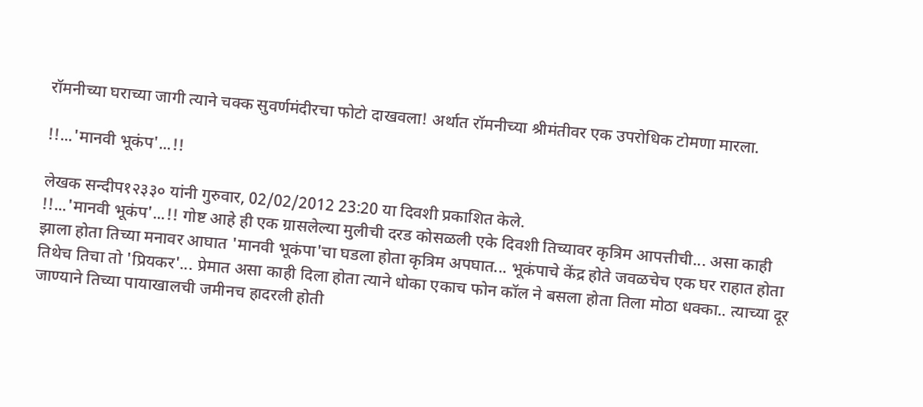रॉमनीच्या घराच्या जागी त्याने चक्क सुवर्णमंदीरचा फोटो दाखवला! अर्थात रॉमनीच्या श्रीमंतीवर एक उपरोधिक टोमणा मारला.

!!...'मानवी भूकंप'...!!

लेखक सन्दीप१२३३० यांनी गुरुवार, 02/02/2012 23:20 या दिवशी प्रकाशित केले.
!!...'मानवी भूकंप'...!! गोष्ट आहे ही एक ग्रासलेल्या मुलीची दरड कोसळली एके दिवशी तिच्यावर कृत्रिम आपत्तीची... असा काही झाला होता तिच्या मनावर आघात 'मानवी भूकंपा'चा घडला होता कृत्रिम अपघात... भूकंपाचे केंद्र होते जवळचेच एक घर राहात होता तिथेच तिचा तो 'प्रियकर'... प्रेमात असा काही दिला होता त्याने धोका एकाच फोन कॉल ने बसला होता तिला मोठा धक्का.. त्याच्या दूर जाण्याने तिच्या पायाखालची जमीनच हादरली होती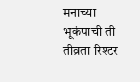मनाच्या भूकंपाची ती तीव्रता रिश्टर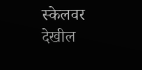स्केलवर देखील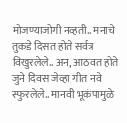मोजण्याजोगी नव्हती.. मनाचे तुकडे दिसत होते सर्वत्र विखुरलेले.. अन, आठवत होते जुने दिवस जेव्हा गीत नवे स्फुरलेले.. मानवी भूकंपामुळे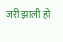जरी झाली हो